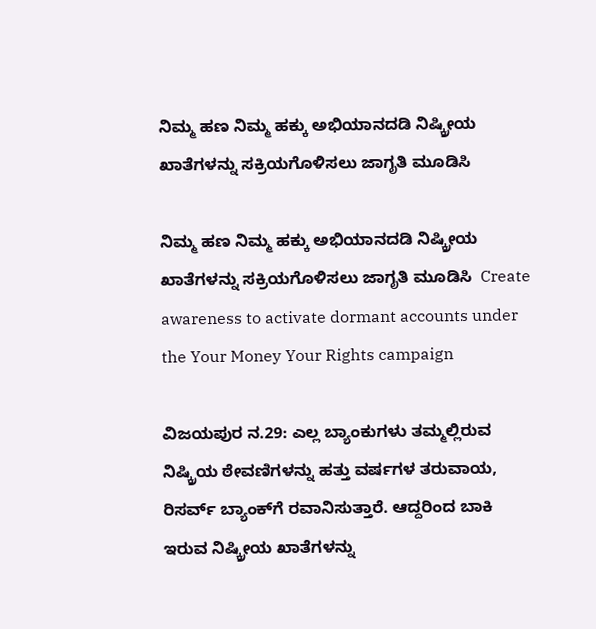ನಿಮ್ಮ ಹಣ ನಿಮ್ಮ ಹಕ್ಕು ಅಭಿಯಾನದಡಿ ನಿಷ್ಕ್ರೀಯ ಖಾತೆಗಳನ್ನು ಸಕ್ರಿಯಗೊಳಿಸಲು ಜಾಗೃತಿ ಮೂಡಿಸಿ

ನಿಮ್ಮ ಹಣ ನಿಮ್ಮ ಹಕ್ಕು ಅಭಿಯಾನದಡಿ ನಿಷ್ಕ್ರೀಯ ಖಾತೆಗಳನ್ನು ಸಕ್ರಿಯಗೊಳಿಸಲು ಜಾಗೃತಿ ಮೂಡಿಸಿ  Create awareness to activate dormant accounts under the Your Money Your Rights campaign

ವಿಜಯಪುರ ನ.29: ಎಲ್ಲ ಬ್ಯಾಂಕುಗಳು ತಮ್ಮಲ್ಲಿರುವ ನಿಷ್ಕ್ರಿಯ ಠೇವಣಿಗಳನ್ನು ಹತ್ತು ವರ್ಷಗಳ ತರುವಾಯ, ರಿಸರ್ವ್‌ ಬ್ಯಾಂಕ್‌ಗೆ ರವಾನಿಸುತ್ತಾರೆ. ಆದ್ದರಿಂದ ಬಾಕಿ ಇರುವ ನಿಷ್ಕ್ರೀಯ ಖಾತೆಗಳನ್ನು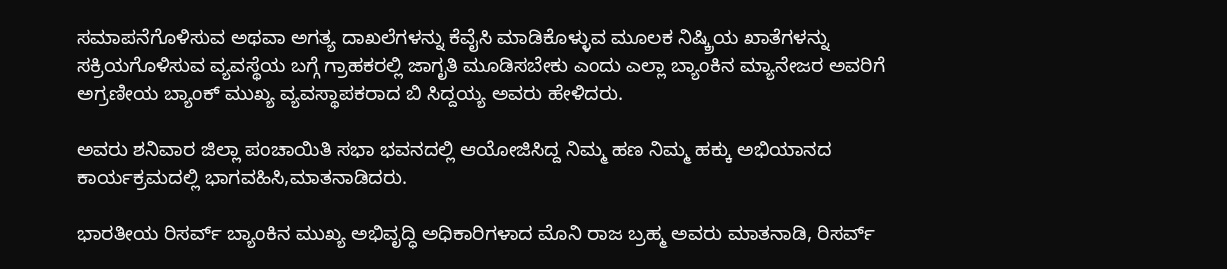ಸಮಾಪನೆಗೊಳಿಸುವ ಅಥವಾ ಅಗತ್ಯ ದಾಖಲೆಗಳನ್ನು ಕೆವೈಸಿ ಮಾಡಿಕೊಳ್ಳುವ ಮೂಲಕ ನಿಷ್ಕ್ರಿಯ ಖಾತೆಗಳನ್ನು ಸಕ್ರಿಯಗೊಳಿಸುವ ವ್ಯವಸ್ಥೆಯ ಬಗ್ಗೆ ಗ್ರಾಹಕರಲ್ಲಿ ಜಾಗೃತಿ ಮೂಡಿಸಬೇಕು ಎಂದು ಎಲ್ಲಾ ಬ್ಯಾಂಕಿನ ಮ್ಯಾನೇಜರ ಅವರಿಗೆ ಅಗ್ರಣೀಯ ಬ್ಯಾಂಕ್ ಮುಖ್ಯ ವ್ಯವಸ್ಥಾಪಕರಾದ ಬಿ ಸಿದ್ದಯ್ಯ ಅವರು ಹೇಳಿದರು.

ಅವರು ಶನಿವಾರ ಜಿಲ್ಲಾ ಪಂಚಾಯಿತಿ ಸಭಾ ಭವನದಲ್ಲಿ ಆಯೋಜಿಸಿದ್ದ ನಿಮ್ಮ ಹಣ ನಿಮ್ಮ ಹಕ್ಕು ಅಭಿಯಾನದ ಕಾರ್ಯಕ್ರಮದಲ್ಲಿ ಭಾಗವಹಿಸಿ,ಮಾತನಾಡಿದರು.

ಭಾರತೀಯ ರಿಸರ್ವ್‌ ಬ್ಯಾಂಕಿನ ಮುಖ್ಯ ಅಭಿವೃದ್ಧಿ ಅಧಿಕಾರಿಗಳಾದ ಮೊನಿ ರಾಜ ಬ್ರಹ್ಮ ಅವರು ಮಾತನಾಡಿ, ರಿಸರ್ವ್‌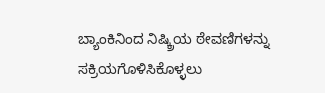ಬ್ಯಾಂಕಿನಿಂದ ನಿಷ್ಕ್ರಿಯ ಠೇವಣಿಗಳನ್ನು ಸಕ್ರಿಯಗೊಳಿಸಿಕೊಳ್ಳಲು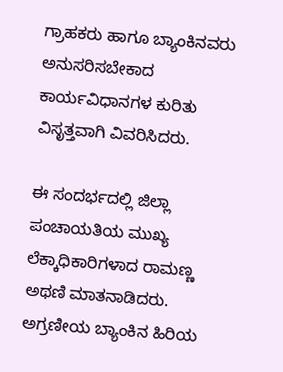ಗ್ರಾಹಕರು ಹಾಗೂ ಬ್ಯಾಂಕಿನವರು ಅನುಸರಿಸಬೇಕಾದ ಕಾರ್ಯವಿಧಾನಗಳ ಕುರಿತು ವಿಸೃತ್ತವಾಗಿ ವಿವರಿಸಿದರು.

ಈ ಸಂದರ್ಭದಲ್ಲಿ ಜಿಲ್ಲಾ ಪಂಚಾಯತಿಯ ಮುಖ್ಯ ಲೆಕ್ಕಾಧಿಕಾರಿಗಳಾದ ರಾಮಣ್ಣ ಅಥಣಿ ಮಾತನಾಡಿದರು. ಅಗ್ರಣೀಯ ಬ್ಯಾಂಕಿನ ಹಿರಿಯ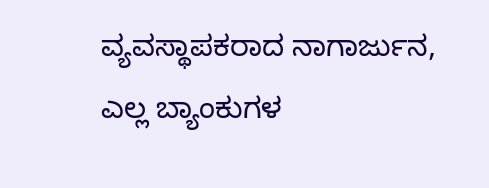ವ್ಯವಸ್ಥಾಪಕರಾದ ನಾಗಾರ್ಜುನ, ಎಲ್ಲ ಬ್ಯಾಂಕುಗಳ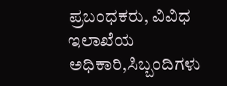ಪ್ರಬಂಧಕರು, ವಿವಿಧ ಇಲಾಖೆಯ ಅಧಿಕಾರಿ,ಸಿಬ್ಬಂದಿಗಳು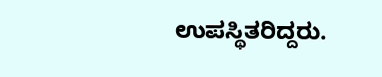ಉಪಸ್ಥಿತರಿದ್ದರು.